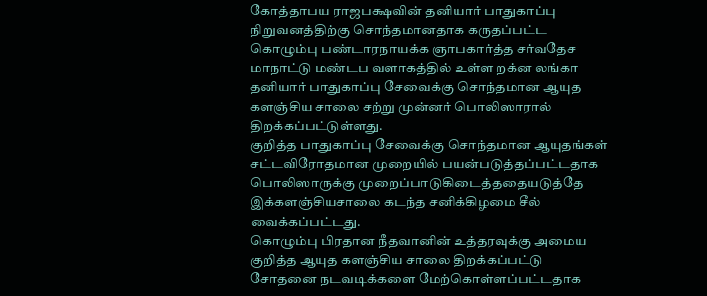கோத்தாபய ராஜபக்ஷவின் தனியார் பாதுகாப்பு நிறுவனத்திற்கு சொந்தமானதாக கருதப்பட்ட கொழும்பு பண்டாரநாயக்க ஞாபகார்த்த சர்வதேச மாநாட்டு மண்டப வளாகத்தில் உள்ள றக்ன லங்கா தனியார் பாதுகாப்பு சேவைக்கு சொந்தமான ஆயுத களஞ்சிய சாலை சற்று முன்னர் பொலிஸாரால் திறக்கப்பட்டுள்ளது.
குறித்த பாதுகாப்பு சேவைக்கு சொந்தமான ஆயுதங்கள் சட்டவிரோதமான முறையில் பயன்படுத்தப்பட்டதாக பொலிஸாருக்கு முறைப்பாடுகிடைத்ததையடுத்தே இக்களஞ்சியசாலை கடந்த சனிக்கிழமை சீல் வைக்கப்பட்டது.
கொழும்பு பிரதான நீதவானின் உத்தரவுக்கு அமைய குறித்த ஆயுத களஞ்சிய சாலை திறக்கப்பட்டு சோதனை நடவடிக்களை மேற்கொள்ளப்பட்டதாக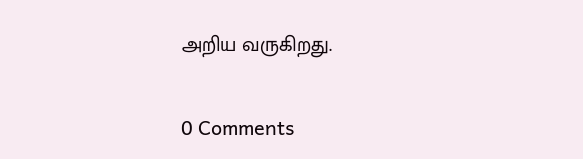அறிய வருகிறது.

0 Comments